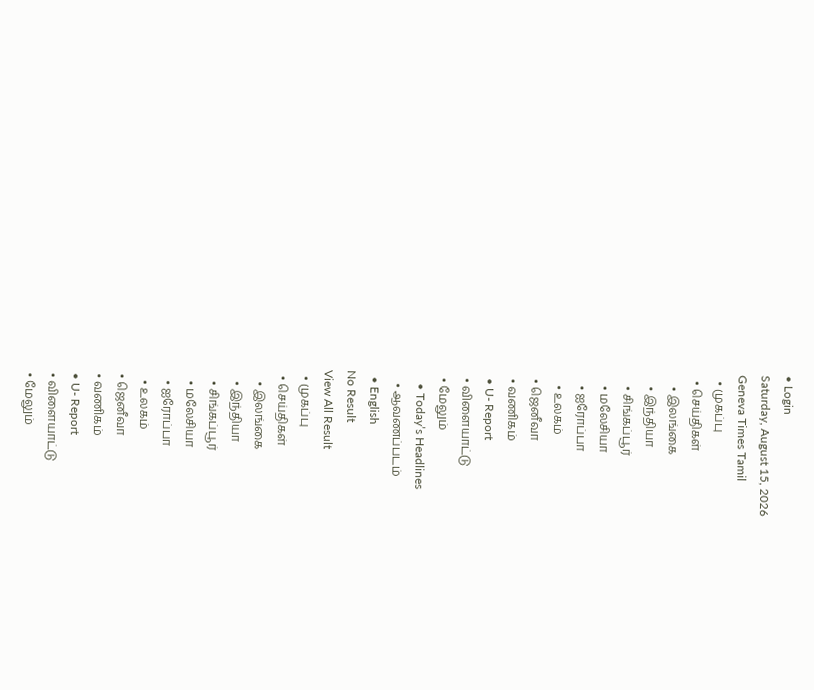• Login
Saturday, August 15, 2026
Geneva Times Tamil
  • முகப்பு
  • செய்திகள்
    • இலங்கை
    • இந்தியா
    • சிங்கப்பூர்
    • மலேசியா
    • ஐரோப்பா
    • உலகம்
  • ஜெனீவா
  • வணிகம்
  • U- Report
  • விளையாட்டு
  • மேலும்
    • Today’s Headlines
    • ஆவணப்படம்
  • English
No Result
View All Result
  • முகப்பு
  • செய்திகள்
    • இலங்கை
    • இந்தியா
    • சிங்கப்பூர்
    • மலேசியா
    • ஐரோப்பா
    • உலகம்
  • ஜெனீவா
  • வணிகம்
  • U- Report
  • விளையாட்டு
  • மேலும்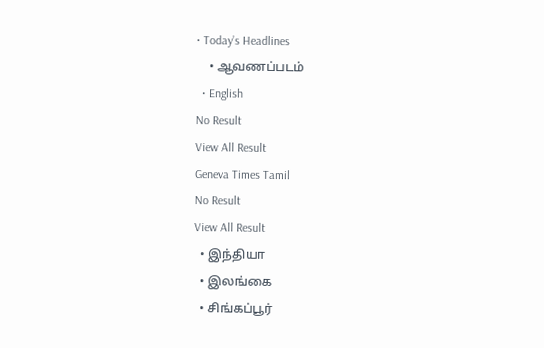• Today’s Headlines
    • ஆவணப்படம்
  • English
No Result
View All Result
Geneva Times Tamil
No Result
View All Result
  • இந்தியா
  • இலங்கை
  • சிங்கப்பூர்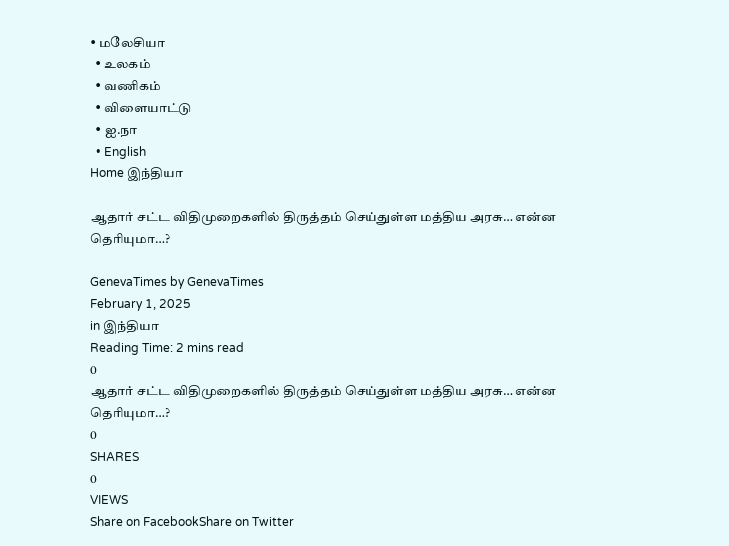• மலேசியா
  • உலகம்
  • வணிகம்
  • விளையாட்டு
  • ஐ.நா
  • English
Home இந்தியா

ஆதார் சட்ட விதிமுறைகளில் திருத்தம் செய்துள்ள மத்திய அரசு… என்ன தெரியுமா…?

GenevaTimes by GenevaTimes
February 1, 2025
in இந்தியா
Reading Time: 2 mins read
0
ஆதார் சட்ட விதிமுறைகளில் திருத்தம் செய்துள்ள மத்திய அரசு… என்ன தெரியுமா…?
0
SHARES
0
VIEWS
Share on FacebookShare on Twitter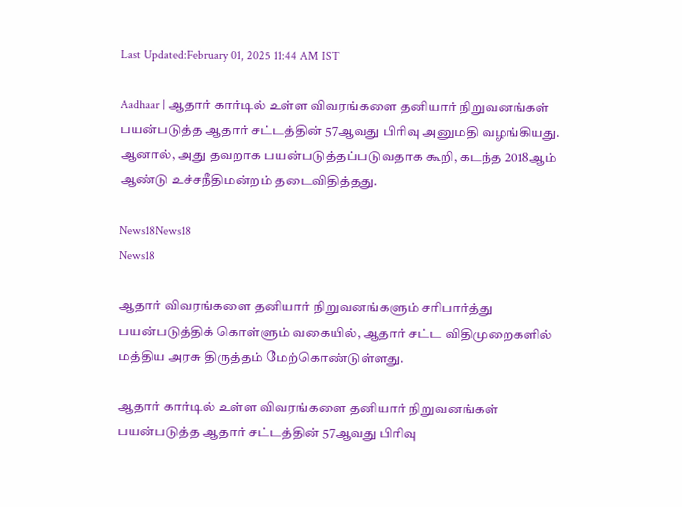Last Updated:February 01, 2025 11:44 AM IST

Aadhaar | ஆதார் கார்டில் உள்ள விவரங்களை தனியார் நிறுவனங்கள் பயன்படுத்த ஆதார் சட்டத்தின் 57ஆவது பிரிவு அனுமதி வழங்கியது. ஆனால், அது தவறாக பயன்படுத்தப்படுவதாக கூறி, கடந்த 2018ஆம் ஆண்டு உச்சநீதிமன்றம் தடைவிதித்தது.

News18News18
News18

ஆதார் விவரங்களை தனியார் நிறுவனங்களும் சரிபார்த்து பயன்படுத்திக் கொள்ளும் வகையில், ஆதார் சட்ட விதிமுறைகளில் மத்திய அரசு திருத்தம் மேற்கொண்டுள்ளது.

ஆதார் கார்டில் உள்ள விவரங்களை தனியார் நிறுவனங்கள் பயன்படுத்த ஆதார் சட்டத்தின் 57ஆவது பிரிவு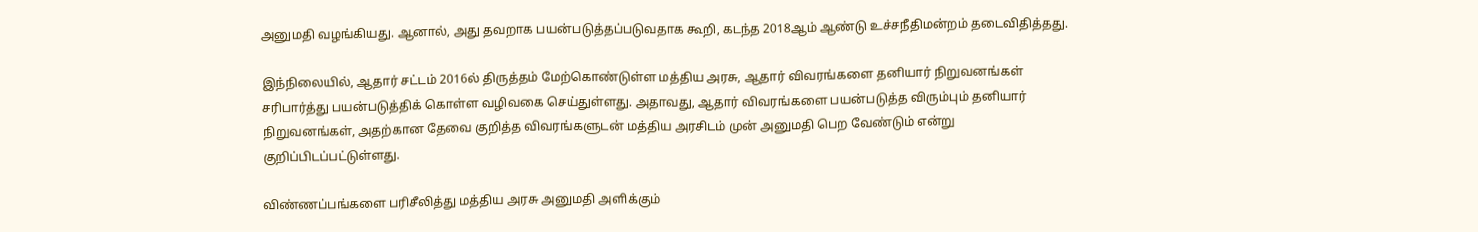அனுமதி வழங்கியது. ஆனால், அது தவறாக பயன்படுத்தப்படுவதாக கூறி, கடந்த 2018ஆம் ஆண்டு உச்சநீதிமன்றம் தடைவிதித்தது.

இந்நிலையில், ஆதார் சட்டம் 2016ல் திருத்தம் மேற்கொண்டுள்ள மத்திய அரசு, ஆதார் விவரங்களை தனியார் நிறுவனங்கள் சரிபார்த்து பயன்படுத்திக் கொள்ள வழிவகை செய்துள்ளது. அதாவது, ஆதார் விவரங்களை பயன்படுத்த விரும்பும் தனியார் நிறுவனங்கள், அதற்கான தேவை குறித்த விவரங்களுடன் மத்திய அரசிடம் முன் அனுமதி பெற வேண்டும் என்று குறிப்பிடப்பட்டுள்ளது.

விண்ணப்பங்களை பரிசீலித்து மத்திய அரசு அனுமதி அளிக்கும்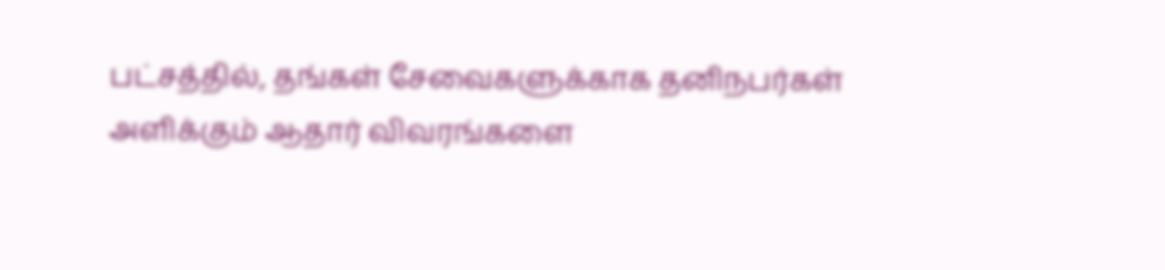பட்சத்தில், தங்கள் சேவைகளுக்காக தனிநபர்கள் அளிக்கும் ஆதார் விவரங்களை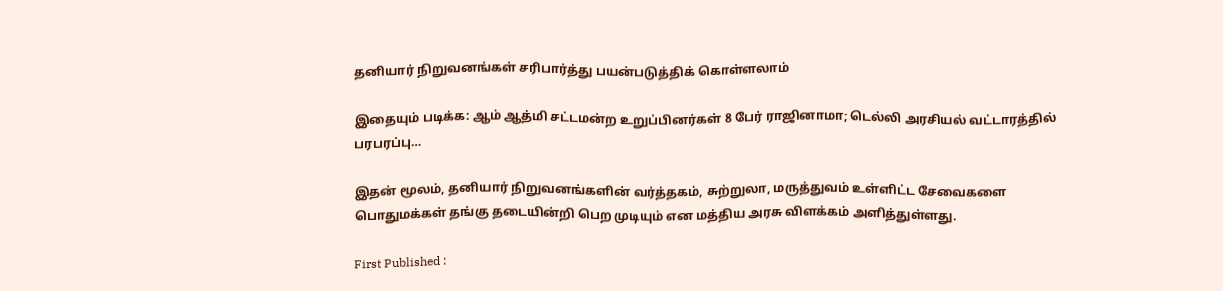தனியார் நிறுவனங்கள் சரிபார்த்து பயன்படுத்திக் கொள்ளலாம்

இதையும் படிக்க: ஆம் ஆத்மி சட்டமன்ற உறுப்பினர்கள் 8 பேர் ராஜினாமா; டெல்லி அரசியல் வட்டாரத்தில் பரபரப்பு…

இதன் மூலம், தனியார் நிறுவனங்களின் வர்த்தகம், சுற்றுலா, மருத்துவம் உள்ளிட்ட சேவைகளை பொதுமக்கள் தங்கு தடையின்றி பெற முடியும் என மத்திய அரசு விளக்கம் அளித்துள்ளது.

First Published :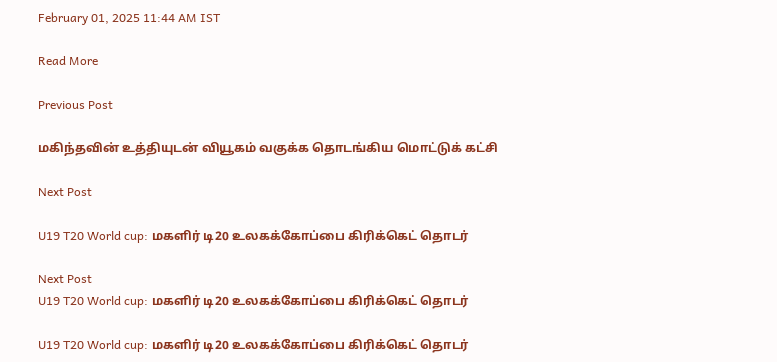February 01, 2025 11:44 AM IST

Read More

Previous Post

மகிந்தவின் உத்தியுடன் வியூகம் வகுக்க தொடங்கிய மொட்டுக் கட்சி

Next Post

U19 T20 World cup: மகளிர் டி20 உலகக்கோப்பை கிரிக்கெட் தொடர்

Next Post
U19 T20 World cup: மகளிர் டி20 உலகக்கோப்பை கிரிக்கெட் தொடர்

U19 T20 World cup: மகளிர் டி20 உலகக்கோப்பை கிரிக்கெட் தொடர்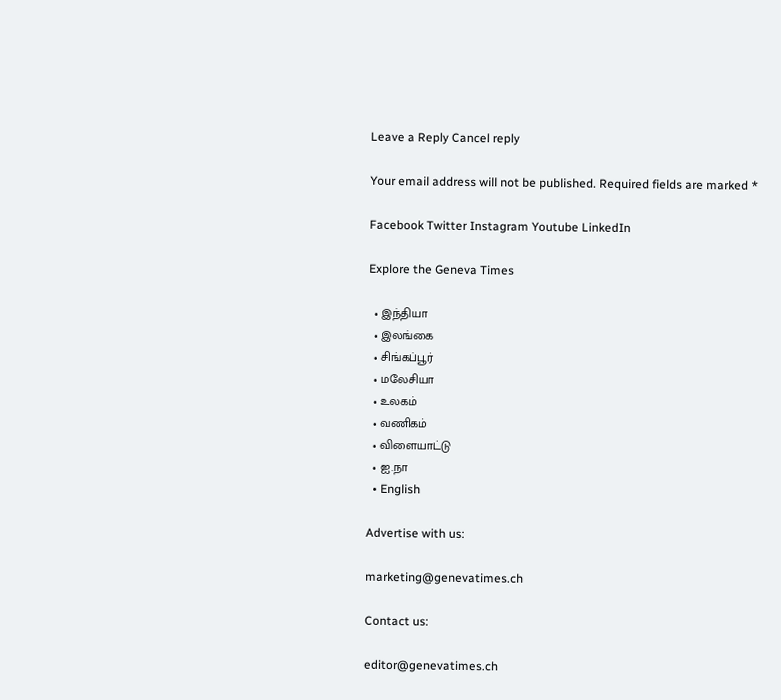Leave a Reply Cancel reply

Your email address will not be published. Required fields are marked *

Facebook Twitter Instagram Youtube LinkedIn

Explore the Geneva Times

  • இந்தியா
  • இலங்கை
  • சிங்கப்பூர்
  • மலேசியா
  • உலகம்
  • வணிகம்
  • விளையாட்டு
  • ஐ.நா
  • English

Advertise with us:

marketing@genevatimes.ch

Contact us:

editor@genevatimes.ch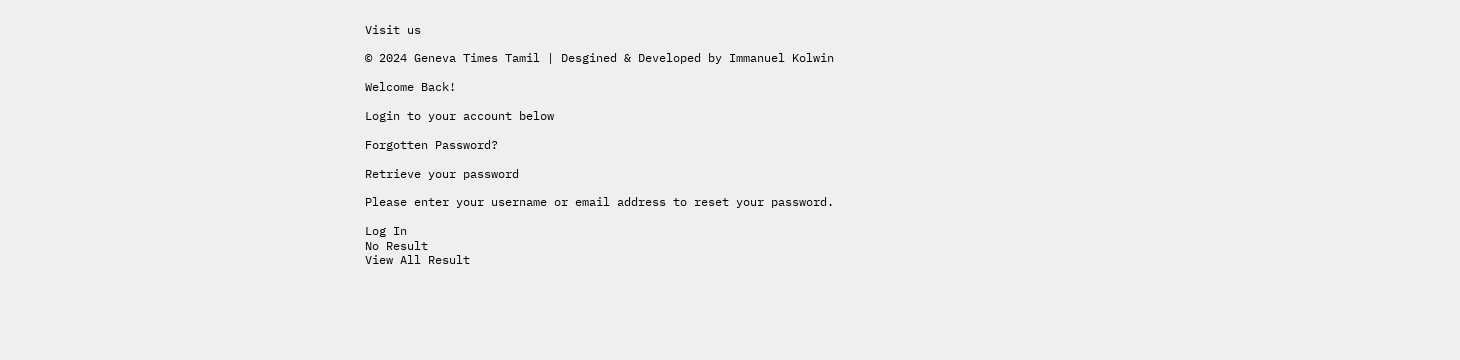Visit us

© 2024 Geneva Times Tamil | Desgined & Developed by Immanuel Kolwin

Welcome Back!

Login to your account below

Forgotten Password?

Retrieve your password

Please enter your username or email address to reset your password.

Log In
No Result
View All Result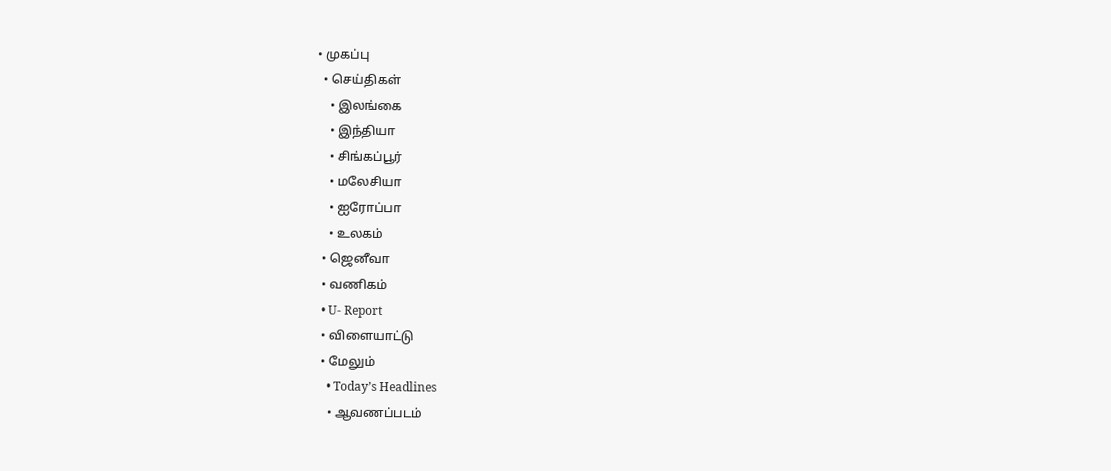• முகப்பு
  • செய்திகள்
    • இலங்கை
    • இந்தியா
    • சிங்கப்பூர்
    • மலேசியா
    • ஐரோப்பா
    • உலகம்
  • ஜெனீவா
  • வணிகம்
  • U- Report
  • விளையாட்டு
  • மேலும்
    • Today’s Headlines
    • ஆவணப்படம்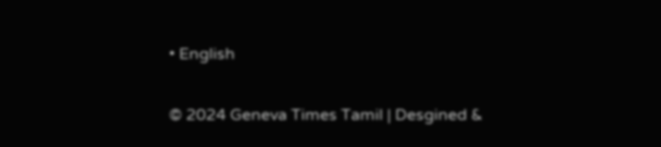• English

© 2024 Geneva Times Tamil | Desgined &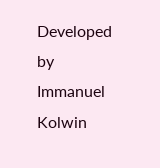Developed by Immanuel Kolwin